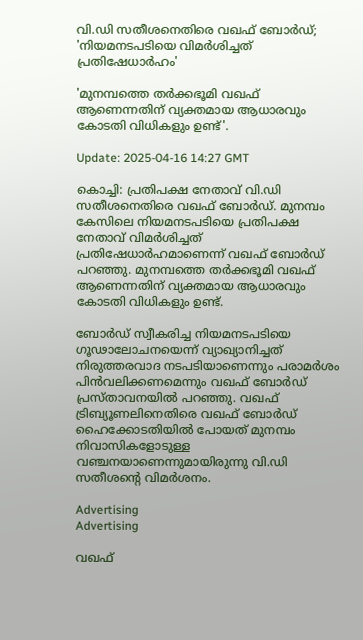വി.ഡി സതീശനെതിരെ വഖഫ് ബോർഡ്; 'നിയമനടപടിയെ വിമർശിച്ചത് പ്രതിഷേധാർഹം'

'മുനമ്പത്തെ തർക്കഭൂമി വഖഫ് ആണെന്നതിന് വ്യക്തമായ ആധാരവും കോടതി വിധികളും ഉണ്ട്'.

Update: 2025-04-16 14:27 GMT

കൊച്ചി: പ്രതിപക്ഷ നേതാവ് വി.ഡി സതീശനെതിരെ വഖഫ് ബോർഡ്. മുനമ്പം കേസിലെ നിയമനടപടിയെ പ്രതിപക്ഷ നേതാവ് വിമർശിച്ചത് പ്രതിഷേധാർഹമാണെന്ന് വഖഫ് ബോർഡ് പറഞ്ഞു. മുനമ്പത്തെ തർക്കഭൂമി വഖഫ് ആണെന്നതിന് വ്യക്തമായ ആധാരവും കോടതി വിധികളും ഉണ്ട്.

ബോർഡ് സ്വീകരിച്ച നിയമനടപടിയെ ഗൂഢാലോചനയെന്ന് വ്യാഖ്യാനിച്ചത് നിരുത്തരവാദ നടപടിയാണെന്നും പരാമർ‌ശം പിൻവലിക്കണമെന്നും വഖഫ് ബോർഡ് പ്രസ്താവനയിൽ പറഞ്ഞു. വഖഫ് ട്രിബ്യൂണലിനെതിരെ വഖഫ് ബോര്‍ഡ് ഹൈക്കോടതിയില്‍ പോയത് മുനമ്പം നിവാസികളോടുള്ള വഞ്ചനയാണെന്നുമായിരുന്നു വി.ഡി സതീശന്റെ വിമർശനം.

Advertising
Advertising

വഖഫ്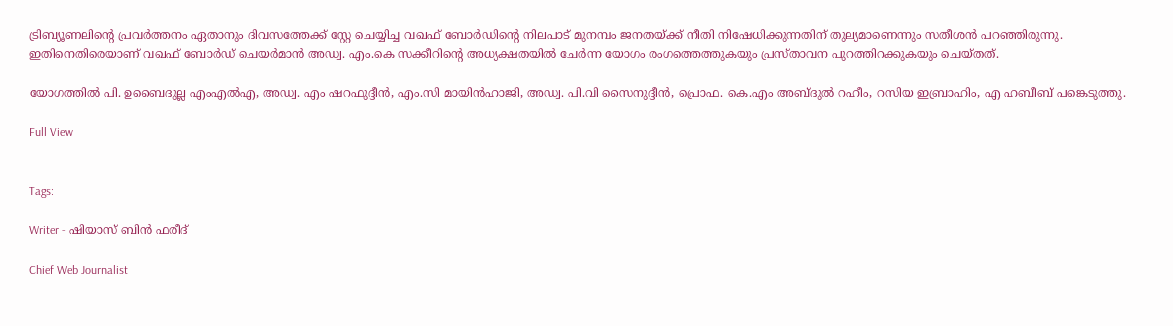ട്രിബ്യൂണലിന്റെ പ്രവർത്തനം ഏതാനും ദിവസത്തേക്ക് സ്റ്റേ ചെയ്യിച്ച വഖഫ് ബോർഡിന്റെ നിലപാട് മുനമ്പം ജനതയ്ക്ക് നീതി നിഷേധിക്കുന്നതിന് തുല്യമാണെന്നും സതീശൻ പറഞ്ഞിരുന്നു. ഇതിനെതിരെയാണ് വഖഫ് ബോർഡ് ചെയർമാൻ അഡ്വ. എം.കെ സക്കീറിന്റെ അധ്യക്ഷതയിൽ ചേർന്ന യോഗം രംഗത്തെത്തുകയും പ്രസ്താവന പുറത്തിറക്കുകയും ചെയ്തത്.

യോഗത്തിൽ പി. ഉബൈദുല്ല എംഎൽഎ, അഡ്വ. എം ഷറഫുദ്ദീൻ, എം.സി മായിൻഹാജി, അഡ്വ. പി.വി സൈനുദ്ദീൻ, പ്രൊഫ. കെ.എം അബ്ദുൽ റഹീം, റസിയ ഇബ്രാഹിം, എ ഹബീബ് പങ്കെടുത്തു.

Full View


Tags:

Writer - ഷിയാസ് ബിന്‍ ഫരീദ്

Chief Web Journalist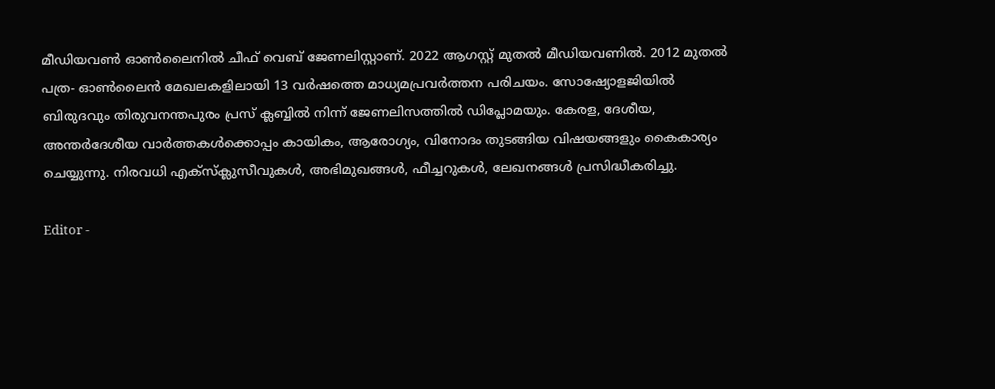മീഡിയവണ്‍ ഓണ്‍ലൈനില്‍ ചീഫ് വെബ് ജേണലിസ്റ്റാണ്. 2022 ആഗസ്റ്റ് മുതല്‍ മീഡിയവണില്‍. 2012 മുതല്‍ പത്ര- ഓണ്‍ലൈന്‍ മേഖലകളിലായി 13 വര്‍ഷത്തെ മാധ്യമപ്രവര്‍ത്തന പരിചയം. സോഷ്യോളജിയില്‍ ബിരുദവും തിരുവനന്തപുരം പ്രസ് ക്ലബ്ബില്‍ നിന്ന് ജേണലിസത്തില്‍ ഡിപ്ലോമയും. കേരള, ദേശീയ, അന്തര്‍ദേശീയ വാര്‍ത്തകള്‍ക്കൊപ്പം കായികം, ആരോഗ്യം, വിനോദം തുടങ്ങിയ വിഷയങ്ങളും കൈകാര്യം ചെയ്യുന്നു. നിരവധി എക്സ്ക്ലുസീവുകള്‍, അഭിമുഖങ്ങള്‍, ഫീച്ചറുകള്‍, ലേഖനങ്ങള്‍ പ്രസിദ്ധീകരിച്ചു.

Editor -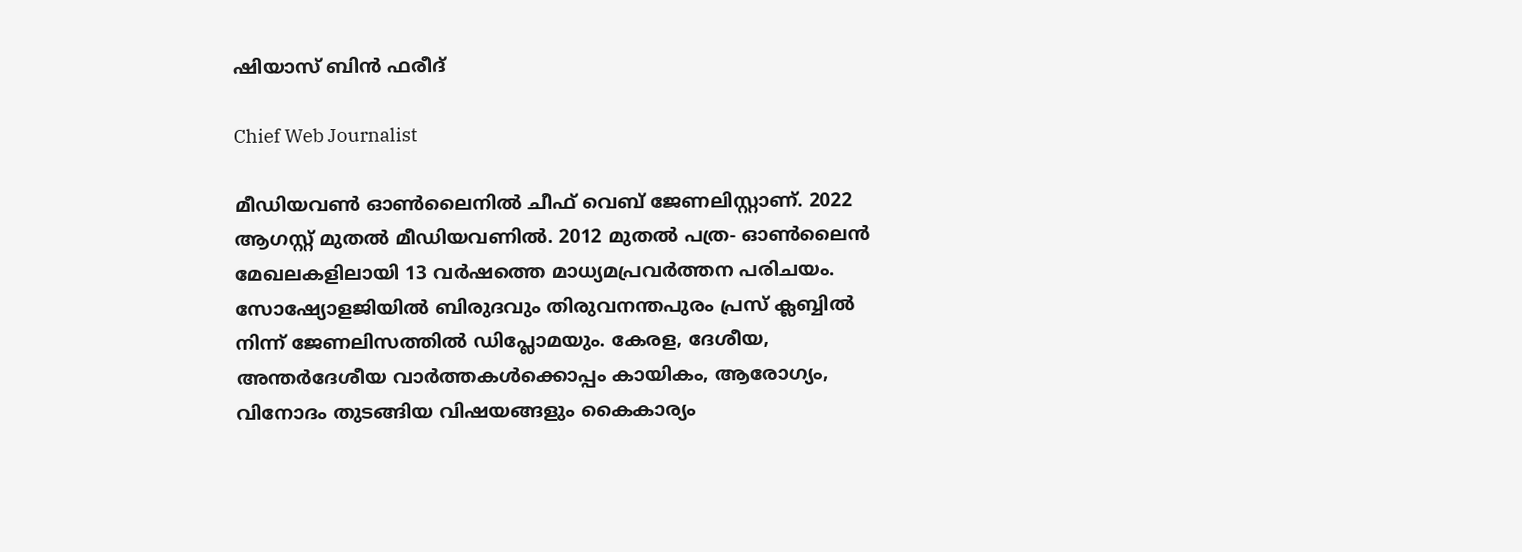ഷിയാസ് ബിന്‍ ഫരീദ്

Chief Web Journalist

മീഡിയവണ്‍ ഓണ്‍ലൈനില്‍ ചീഫ് വെബ് ജേണലിസ്റ്റാണ്. 2022 ആഗസ്റ്റ് മുതല്‍ മീഡിയവണില്‍. 2012 മുതല്‍ പത്ര- ഓണ്‍ലൈന്‍ മേഖലകളിലായി 13 വര്‍ഷത്തെ മാധ്യമപ്രവര്‍ത്തന പരിചയം. സോഷ്യോളജിയില്‍ ബിരുദവും തിരുവനന്തപുരം പ്രസ് ക്ലബ്ബില്‍ നിന്ന് ജേണലിസത്തില്‍ ഡിപ്ലോമയും. കേരള, ദേശീയ, അന്തര്‍ദേശീയ വാര്‍ത്തകള്‍ക്കൊപ്പം കായികം, ആരോഗ്യം, വിനോദം തുടങ്ങിയ വിഷയങ്ങളും കൈകാര്യം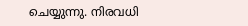ചെയ്യുന്നു. നിരവധി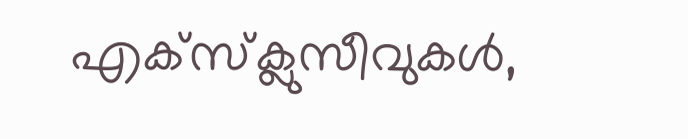എക്സ്ക്ലുസീവുകള്‍,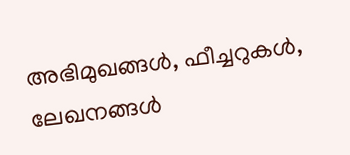അഭിമുഖങ്ങള്‍, ഫീച്ചറുകള്‍, ലേഖനങ്ങള്‍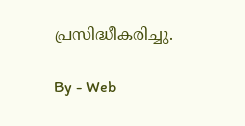പ്രസിദ്ധീകരിച്ചു.

By - Web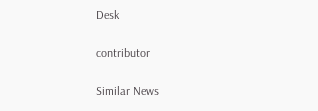Desk

contributor

Similar News